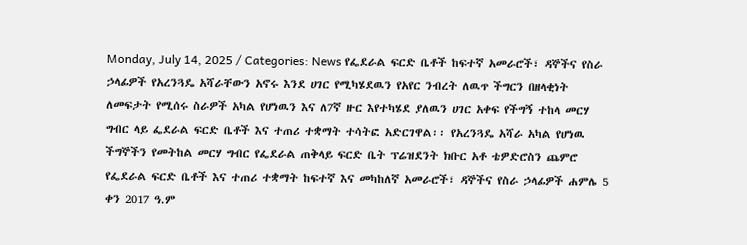Monday, July 14, 2025 / Categories: News የፌደራል ፍርድ ቤቶች ከፍተኛ አመራሮች፣ ዳኞችና የስራ ኃላፊዎች የአረንጓዴ አሻራቸውን አኖሩ እንደ ሀገር የሚካሄደዉን የአየር ንብረት ለዉጥ ችግርን በዘላቂነት ለመፍታት የሚሰሩ ስራዎች አካል የሆነዉን እና ለ7ኛ ዙር እየተካሄደ ያለዉን ሀገር አቀፍ የችግኝ ተከላ መርሃ ግብር ላይ ፌደራል ፍርድ ቤቶች እና ተጠሪ ተቋማት ተሳትፎ አድርገዋል፡፡ የአረንጓዴ አሻራ አካል የሆነዉ ችግኞችን የመትከል መርሃ ግብር የፌደራል ጠቅላይ ፍርድ ቤት ፕሬዝደንት ክቡር አቶ ቴዎድሮስን ጨምሮ የፌደራል ፍርድ ቤቶች እና ተጠሪ ተቋማት ከፍተኛ እና መካከለኛ አመራሮች፣ ዳኞችና የስራ ኃላፊዎች ሐምሌ 5 ቀን 2017 ዓ.ም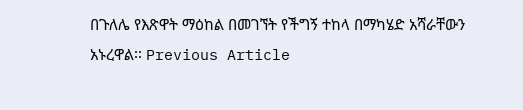በጉለሌ የእጽዋት ማዕከል በመገኘት የችግኝ ተከላ በማካሄድ አሻራቸውን አኑረዋል፡፡ Previous Article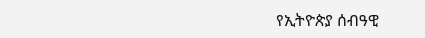የኢትዮጵያ ሰብዓዊ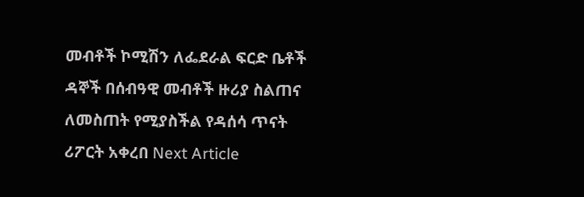መብቶች ኮሚሽን ለፌደራል ፍርድ ቤቶች ዳኞች በሰብዓዊ መብቶች ዙሪያ ስልጠና ለመስጠት የሚያስችል የዳሰሳ ጥናት ሪፖርት አቀረበ Next Article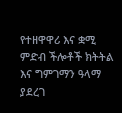የተዘዋዋሪ እና ቋሚ ምድብ ችሎቶች ክትትል እና ግምገማን ዓላማ ያደረገ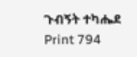ጉብኝት ተካሔደ Print 794